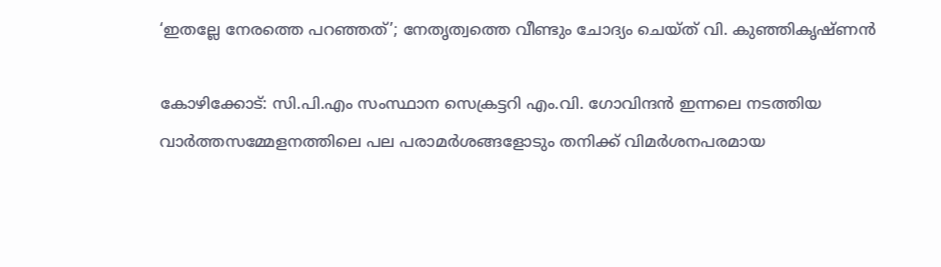‘ഇതല്ലേ നേരത്തെ പറഞ്ഞത്’; നേതൃത്വത്തെ വീണ്ടും ചോദ്യം ചെയ്ത് വി. കുഞ്ഞികൃഷ്ണൻ

കോഴിക്കോട്: സി.പി.എം സംസ്ഥാന സെക്രട്ടറി എം.വി. ഗോവിന്ദൻ ഇന്നലെ നടത്തിയ വാർത്തസമ്മേളനത്തിലെ പല പരാമർശങ്ങളോടും തനിക്ക് വിമർശനപരമായ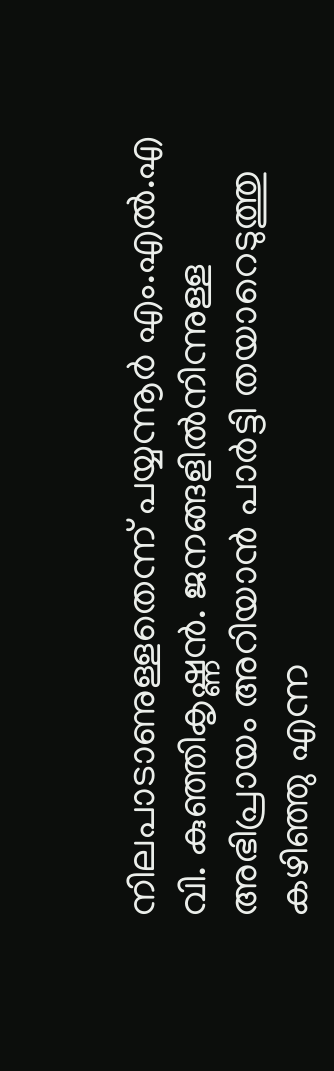നിലപാടാണുള്ളതെന്ന് പയ്യന്നൂർ എം.എൽ.എ വി. കുഞ്ഞികൃഷ്ണൻ. ജനങ്ങളിൽനിന്നുള്ള അഭിപ്രായം അറിയാൻ പാർട്ടി തയാറെടുത്തു കഴിഞ്ഞു എന്ന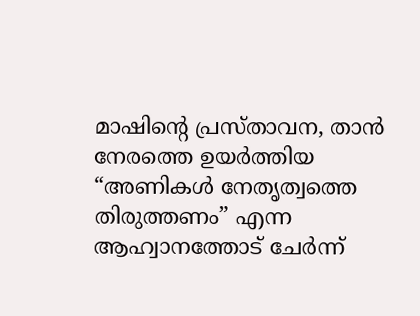മാഷിന്റെ പ്രസ്താവന, താൻ നേരത്തെ ഉയർത്തിയ “അണികൾ നേതൃത്വത്തെ തിരുത്തണം” എന്ന ആഹ്വാനത്തോട് ചേർന്ന്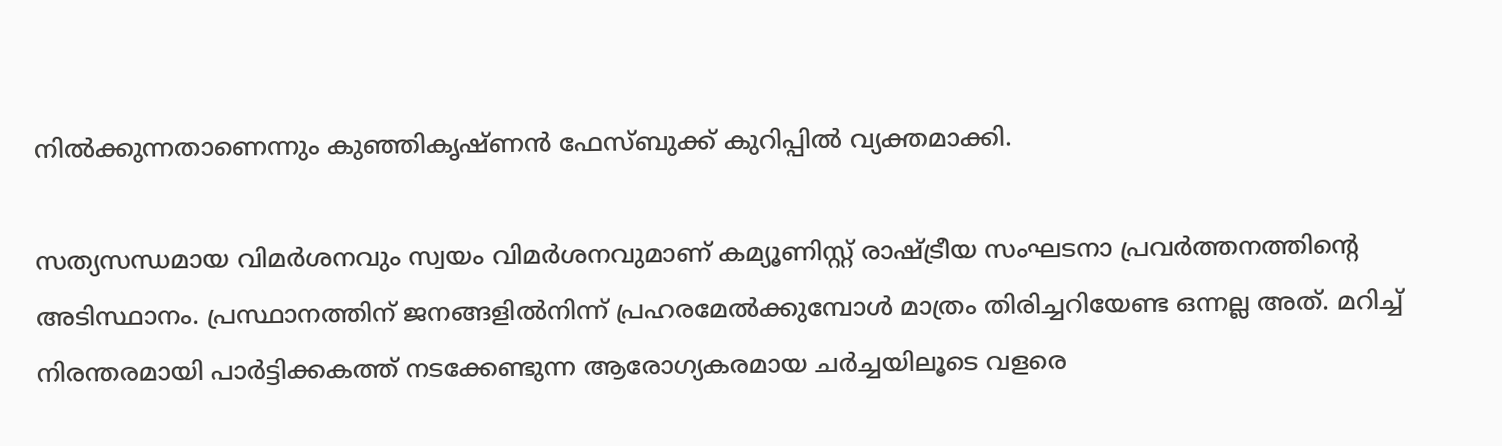നിൽക്കുന്നതാണെന്നും കുഞ്ഞികൃഷ്ണൻ ഫേസ്ബുക്ക് കുറിപ്പിൽ വ്യക്തമാക്കി.

സത്യസന്ധമായ വിമർശനവും സ്വയം വിമർശനവുമാണ് കമ്യൂണിസ്റ്റ് രാഷ്ട്രീയ സംഘടനാ പ്രവർത്തനത്തിന്റെ അടിസ്ഥാനം. പ്രസ്ഥാനത്തിന് ജനങ്ങളിൽനിന്ന് പ്രഹരമേൽക്കുമ്പോൾ മാത്രം തിരിച്ചറിയേണ്ട ഒന്നല്ല അത്. മറിച്ച് നിരന്തരമായി പാർട്ടിക്കകത്ത് നടക്കേണ്ടുന്ന ആരോഗ്യകരമായ ചർച്ചയിലൂടെ വളരെ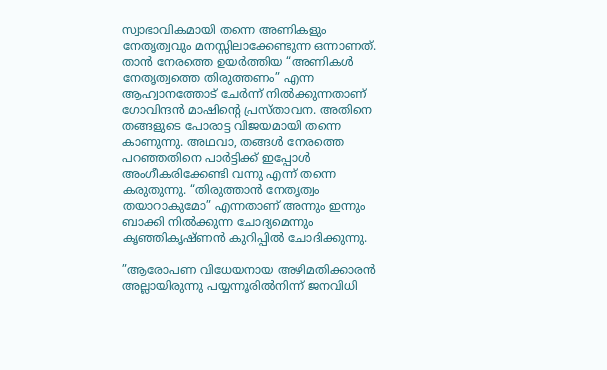സ്വാഭാവികമായി തന്നെ അണികളും നേതൃത്വവും മനസ്സിലാക്കേണ്ടുന്ന ഒന്നാണത്. താൻ നേരത്തെ ഉയർത്തിയ “അണികൾ നേതൃത്വത്തെ തിരുത്തണം” എന്ന ആഹ്വാനത്തോട് ചേർന്ന് നിൽക്കുന്നതാണ് ഗോവിന്ദൻ മാഷിന്‍റെ പ്രസ്താവന. അതിനെ തങ്ങളുടെ പോരാട്ട വിജയമായി തന്നെ കാണുന്നു. അഥവാ, തങ്ങൾ നേരത്തെ പറഞ്ഞതിനെ പാർട്ടിക്ക് ഇപ്പോൾ അംഗീകരിക്കേണ്ടി വന്നു എന്ന് തന്നെ കരുതുന്നു. “തിരുത്താൻ നേതൃത്വം തയാറാകുമോ” എന്നതാണ് അന്നും ഇന്നും ബാക്കി നിൽക്കുന്ന ചോദ്യമെന്നും കൃഞ്ഞികൃഷ്ണൻ കുറിപ്പിൽ ചോദിക്കുന്നു.

”ആരോപണ വിധേയനായ അഴിമതിക്കാരൻ അല്ലായിരുന്നു പയ്യന്നൂരിൽനിന്ന് ജനവിധി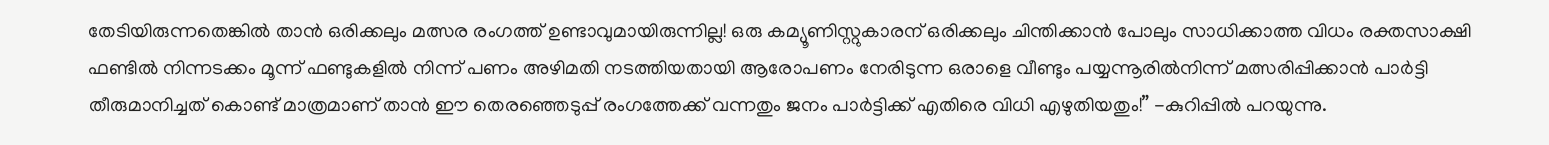തേടിയിരുന്നതെങ്കിൽ താൻ ഒരിക്കലും മത്സര രംഗത്ത് ഉണ്ടാവുമായിരുന്നില്ല! ഒരു കമ്യൂണിസ്റ്റുകാരന് ഒരിക്കലും ചിന്തിക്കാൻ പോലും സാധിക്കാത്ത വിധം രക്തസാക്ഷി ഫണ്ടിൽ നിന്നടക്കം മൂന്ന് ഫണ്ടുകളിൽ നിന്ന് പണം അഴിമതി നടത്തിയതായി ആരോപണം നേരിടുന്ന ഒരാളെ വീണ്ടും പയ്യന്നൂരിൽനിന്ന് മത്സരിപ്പിക്കാൻ പാർട്ടി തീരുമാനിച്ചത് കൊണ്ട് മാത്രമാണ് താൻ ഈ തെരഞ്ഞെടുപ്പ് രംഗത്തേക്ക് വന്നതും ജനം പാർട്ടിക്ക് എതിരെ വിധി എഴുതിയതും!” -കുറിപ്പിൽ പറയുന്നു.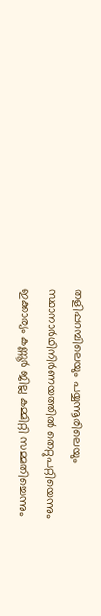തളിപ്പറമ്പിലെയും പയ്യന്നൂരിലെയും സ്ഥാനാർഥിനിർണയത്തിൽ തെറ്റുപറ്റിയെന്നും ഇക്കാര്യം കണ്ണൂർ ജില്ല കമ്മിറ്റി സമ്മതിച്ചെന്നും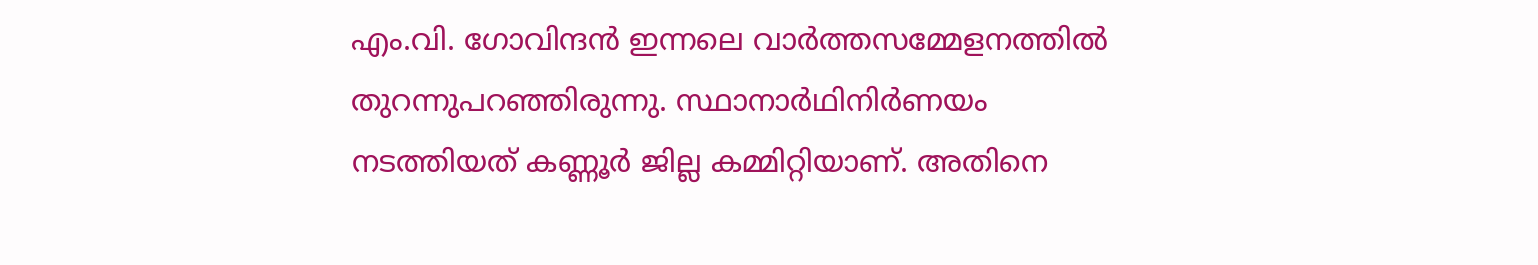എം.വി. ഗോവിന്ദൻ ഇന്നലെ വാർത്തസമ്മേളനത്തിൽ തുറന്നുപറഞ്ഞിരുന്നു. സ്ഥാനാർഥിനിർണയം നടത്തിയത് കണ്ണൂർ ജില്ല കമ്മിറ്റിയാണ്. അതിനെ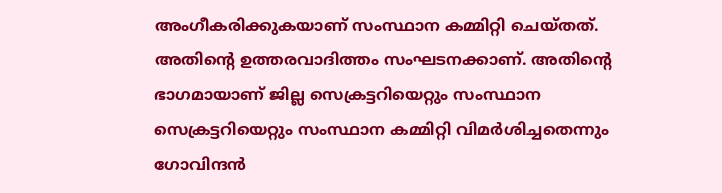അംഗീകരിക്കുകയാണ് സംസ്ഥാന കമ്മിറ്റി ചെയ്തത്. അതിന്റെ ഉത്തരവാദിത്തം സംഘടനക്കാണ്. അതിന്‍റെ ഭാഗമായാണ് ജില്ല സെക്രട്ടറിയെറ്റും സംസ്ഥാന സെക്രട്ടറിയെറ്റും സംസ്ഥാന കമ്മിറ്റി വിമർശിച്ചതെന്നും ഗോവിന്ദൻ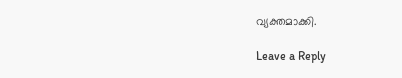വ്യക്തമാക്കി.

Leave a Reply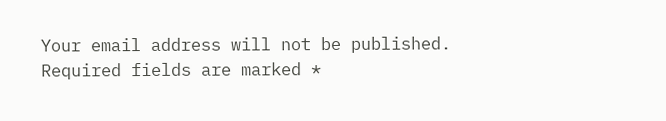Your email address will not be published. Required fields are marked *